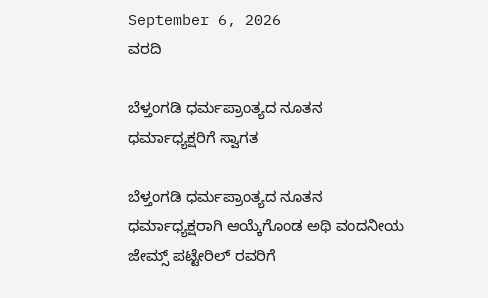September 6, 2026
ವರದಿ

ಬೆಳ್ತಂಗಡಿ ಧರ್ಮಪ್ರಾಂತ್ಯದ ನೂತನ ಧರ್ಮಾಧ್ಯಕ್ಷರಿಗೆ ಸ್ವಾಗತ

ಬೆಳ್ತಂಗಡಿ ಧರ್ಮಪ್ರಾಂತ್ಯದ ನೂತನ ಧರ್ಮಾಧ್ಯಕ್ಷರಾಗಿ ಆಯ್ಕೆಗೊಂಡ ಅಥಿ ವಂದನೀಯ ಜೇಮ್ಸ್ ಪಟ್ಟೇರಿಲ್ ರವರಿಗೆ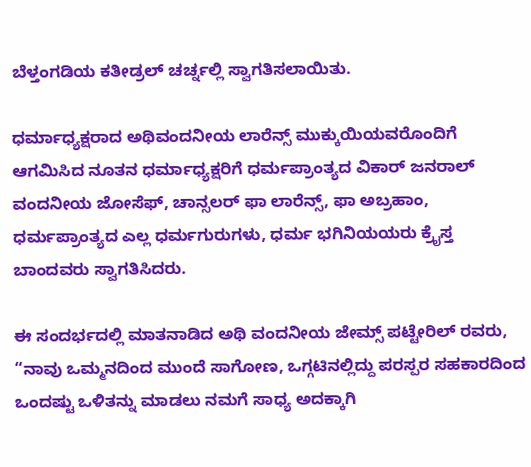ಬೆಳ್ತಂಗಡಿಯ ಕತೀಡ್ರಲ್ ಚರ್ಚ್ನಲ್ಲಿ ಸ್ವಾಗತಿಸಲಾಯಿತು.

ಧರ್ಮಾಧ್ಯಕ್ಷರಾದ ಅಥಿವಂದನೀಯ ಲಾರೆನ್ಸ್ ಮುಕ್ಕುಯಿಯವರೊಂದಿಗೆ ಆಗಮಿಸಿದ ನೂತನ ಧರ್ಮಾಧ್ಯಕ್ಷರಿಗೆ ಧರ್ಮಪ್ರಾಂತ್ಯದ ವಿಕಾರ್ ಜನರಾಲ್ ವಂದನೀಯ ಜೋಸೆಫ್, ಚಾನ್ಸಲರ್ ಫಾ ಲಾರೆನ್ಸ್, ಫಾ ಅಬ್ರಹಾಂ, ಧರ್ಮಪ್ರಾಂತ್ಯದ ಎಲ್ಲ ಧರ್ಮಗುರುಗಳು, ಧರ್ಮ ಭಗಿನಿಯಯರು ಕ್ರೈಸ್ತ ಬಾಂದವರು ಸ್ವಾಗತಿಸಿದರು.

ಈ ಸಂದರ್ಭದಲ್ಲಿ ಮಾತನಾಡಿದ ಅಥಿ ವಂದನೀಯ ಜೇಮ್ಸ್ ಪಟ್ಟೇರಿಲ್ ರವರು, “ನಾವು ಒಮ್ಮನದಿಂದ ಮುಂದೆ ಸಾಗೋಣ, ಒಗ್ಗಟಿನಲ್ಲಿದ್ದು ಪರಸ್ಪರ ಸಹಕಾರದಿಂದ ಒಂದಷ್ಟು ಒಳಿತನ್ನು ಮಾಡಲು ನಮಗೆ ಸಾಧ್ಯ ಅದಕ್ಕಾಗಿ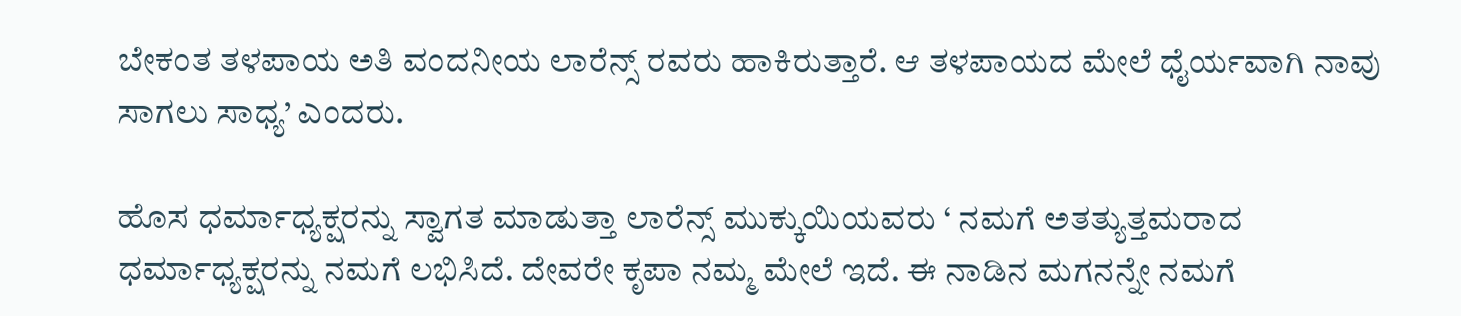ಬೇಕಂತ ತಳಪಾಯ ಅತಿ ವಂದನೀಯ ಲಾರೆನ್ಸ್ ರವರು ಹಾಕಿರುತ್ತಾರೆ. ಆ ತಳಪಾಯದ ಮೇಲೆ ಧೈರ್ಯವಾಗಿ ನಾವು ಸಾಗಲು ಸಾಧ್ಯ’ ಎಂದರು.

ಹೊಸ ಧರ್ಮಾಧ್ಯಕ್ಷರನ್ನು ಸ್ವಾಗತ ಮಾಡುತ್ತಾ ಲಾರೆನ್ಸ್ ಮುಕ್ಕುಯಿಯವರು ‘ ನಮಗೆ ಅತತ್ಯುತ್ತಮರಾದ ಧರ್ಮಾಧ್ಯಕ್ಷರನ್ನು ನಮಗೆ ಲಭಿಸಿದೆ. ದೇವರೇ ಕೃಪಾ ನಮ್ಮ ಮೇಲೆ ಇದೆ. ಈ ನಾಡಿನ ಮಗನನ್ನೇ ನಮಗೆ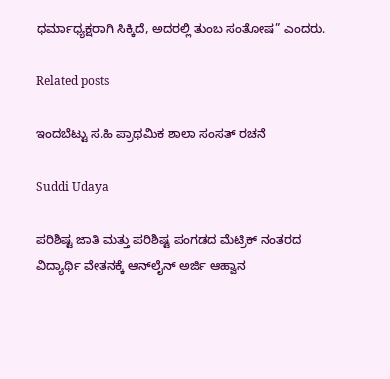ಧರ್ಮಾಧ್ಯಕ್ಷರಾಗಿ ಸಿಕ್ಕಿದೆ, ಅದರಲ್ಲಿ ತುಂಬ ಸಂತೋಷ” ಎಂದರು.

Related posts

ಇಂದಬೆಟ್ಟು ಸ.ಹಿ ಪ್ರಾಥಮಿಕ ಶಾಲಾ ಸಂಸತ್ ರಚನೆ

Suddi Udaya

ಪರಿಶಿಷ್ಟ ಜಾತಿ ಮತ್ತು ಪರಿಶಿಷ್ಟ ಪಂಗಡದ ಮೆಟ್ರಿಕ್ ನಂತರದ ವಿದ್ಯಾರ್ಥಿ ವೇತನಕ್ಕೆ ಆನ್‌ಲೈನ್ ಅರ್ಜಿ ಆಹ್ವಾನ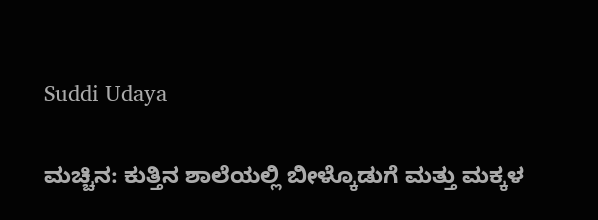Suddi Udaya

ಮಚ್ಚಿನ: ಕುತ್ತಿನ ಶಾಲೆಯಲ್ಲಿ ಬೀಳ್ಕೊಡುಗೆ ಮತ್ತು ಮಕ್ಕಳ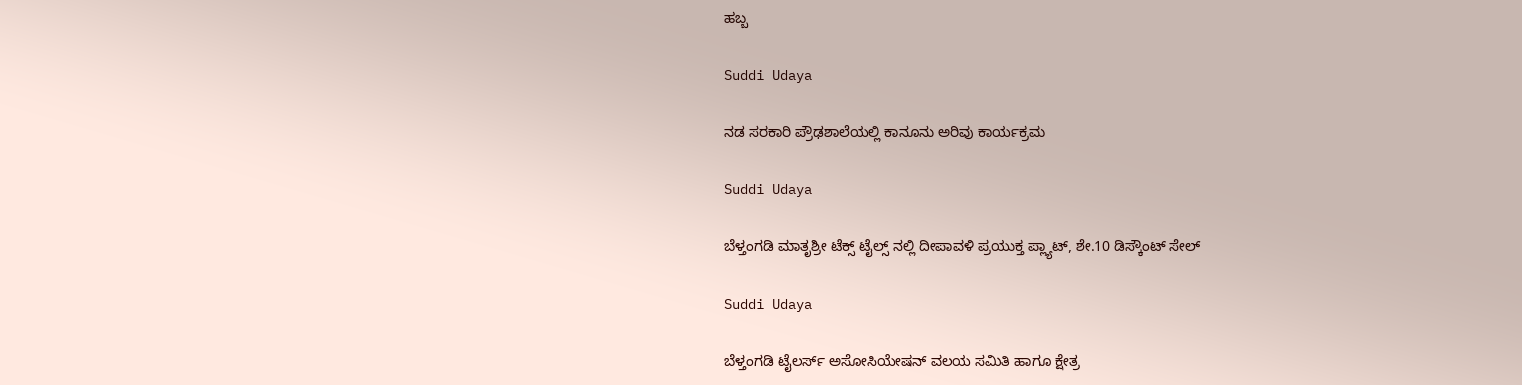ಹಬ್ಬ

Suddi Udaya

ನಡ ಸರಕಾರಿ ಪ್ರೌಢಶಾಲೆಯಲ್ಲಿ ಕಾನೂನು ಅರಿವು ಕಾರ್ಯಕ್ರಮ

Suddi Udaya

ಬೆಳ್ತಂಗಡಿ ಮಾತೃಶ್ರೀ ಟೆಕ್ಸ್ ಟೈಲ್ಸ್ ನಲ್ಲಿ ದೀಪಾವಳಿ ಪ್ರಯುಕ್ತ ಪ್ಲ್ಯಾಟ್, ಶೇ.10 ಡಿಸ್ಕೌಂಟ್ ಸೇಲ್

Suddi Udaya

ಬೆಳ್ತಂಗಡಿ ಟೈಲರ್ಸ್ ಅಸೋಸಿಯೇಷನ್ ವಲಯ ಸಮಿತಿ ಹಾಗೂ ಕ್ಷೇತ್ರ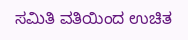ಸಮಿತಿ ವತಿಯಿಂದ ಉಚಿತ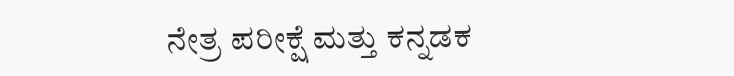ನೇತ್ರ ಪರೀಕ್ಷೆ ಮತ್ತು ಕನ್ನಡಕ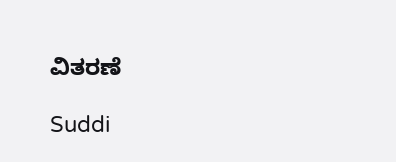ವಿತರಣೆ

Suddi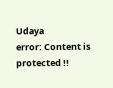Udaya
error: Content is protected !!